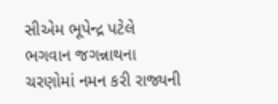સીએમ ભૂપેન્દ્ર પટેલે ભગવાન જગન્નાથના ચરણોમાં નમન કરી રાજ્યની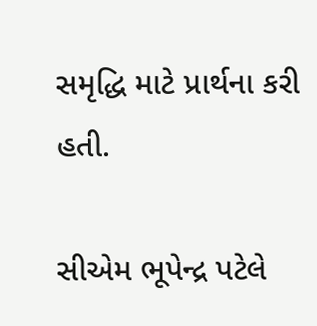સમૃદ્ધિ માટે પ્રાર્થના કરી હતી.

સીએમ ભૂપેન્દ્ર પટેલે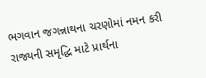ભગવાન જગન્નાથના ચરણોમાં નમન કરી રાજ્યની સમૃદ્ધિ માટે પ્રાર્થના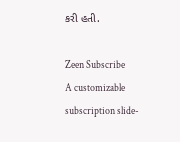કરી હતી.

Zeen Subscribe
A customizable subscription slide-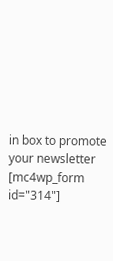in box to promote your newsletter
[mc4wp_form id="314"]